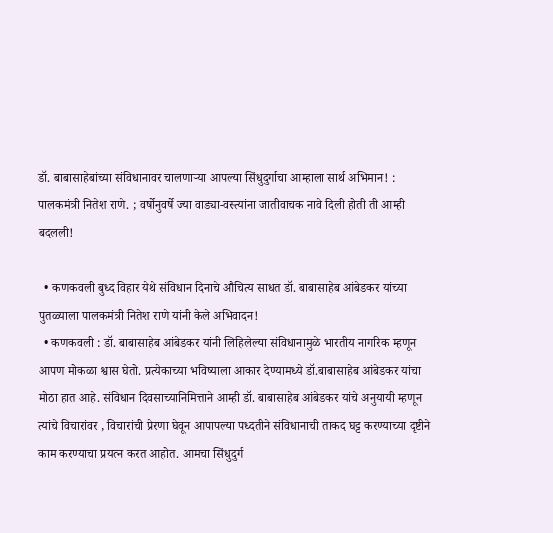डॉ. बाबासाहेबांच्या संविधानावर चालणार्‍या आपल्या सिंधुदुर्गाचा आम्हाला सार्थ अभिमान! : पालकमंत्री नितेश राणे. ; वर्षोनुवर्षे ज्या वाड्या-वस्त्यांना जातीवाचक नावे दिली होती ती आम्ही बदलली!

  • कणकवली बुध्द विहार येथे संविधान दिनाचे औचित्य साधत डॉ. बाबासाहेब आंबेडकर यांच्या पुतळ्याला पालकमंत्री नितेश राणे यांनी केले अभिवादन!
  • कणकवली : डॉ. बाबासाहेब आंबेडकर यांनी लिहिलेल्या संविधानामुळे भारतीय नागरिक म्हणून आपण मोकळा श्वास घेतो. प्रत्येकाच्या भविष्याला आकार देण्यामध्ये डॉ.बाबासाहेब आंबेडकर यांचा मोठा हात आहे. संविधान दिवसाच्यानिमित्ताने आम्ही डॉ. बाबासाहेब आंबेडकर यांचे अनुयायी म्हणून त्यांचे विचारांवर , विचारांची प्रेरणा घेवून आपापल्या पध्दतीने संविधानाची ताकद घट्ट करण्याच्या दृष्टीने काम करण्याचा प्रयत्न करत आहोत. आमचा सिंधुदुर्ग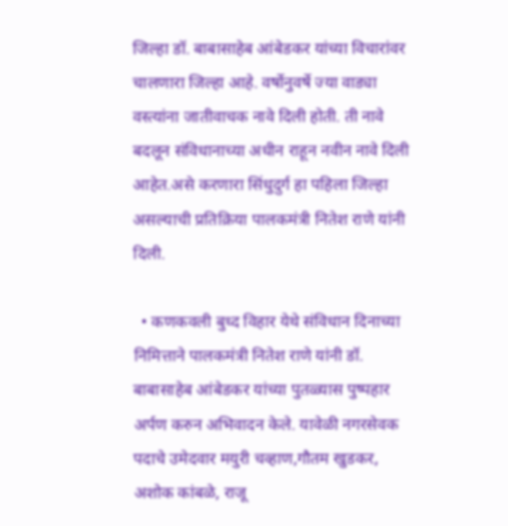जिल्हा डॉ. बाबासाहेब आंबेडकर यांच्या विचारांवर चालणारा जिल्हा आहे. वर्षोनुवर्षे ज्या वाड्या वस्त्यांना जातीवाचक नावे दिली होती. ती नावे बदलून संविधानाच्या अधीन राहून नवीन नावे दिली आहेत.असे करणारा सिंधुदुर्ग हा पहिला जिल्हा असल्याची प्रतिक्रिया पालकमंत्री नितेश राणे यांनी दिली.

  • कणकवली बुध्द विहार येथे संविधान दिनाच्या निमित्ताने पालकमंत्री नितेश राणे यांनी डॉ. बाबासाहेब आंबेडकर यांच्या पुतळ्यास पुष्पहार अर्पण करुन अभिवादन केले. यावेळी नगरसेवक पदाचे उमेदवार मयुरी चव्हाण,गौतम खुडकर, अशोक कांबळे, राजू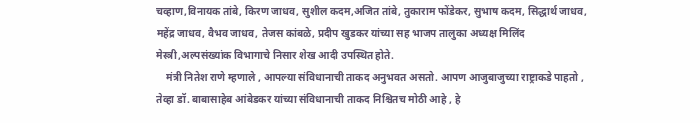चव्हाण,विनायक तांबे, किरण जाधव, सुशील कदम,अजित तांबे, तुकाराम फोंडेकर, सुभाष कदम, सिद्धार्थ जाधव, महेंद्र जाधव, वैभव जाधव, तेजस कांबळे, प्रदीप खुडकर यांच्या सह भाजप तालुका अध्यक्ष मिलिंद मेस्त्री,अल्पसंख्यांक विभागाचे निसार शेख आदी उपस्थित होते.
    मंत्री नितेश राणे म्हणाले , आपल्या संविधानाची ताकद अनुभवत असतो. आपण आजुबाजुच्या राष्ट्राकडे पाहतो , तेव्हा डॉ. बाबासाहेब आंबेडकर यांच्या संविधानाची ताकद निश्चितच मोठी आहे , हे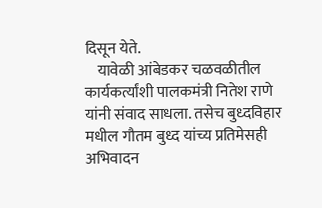दिसून येते.
    यावेळी आंबेडकर चळवळीतील कार्यकर्त्यांशी पालकमंत्री नितेश राणे यांनी संवाद साधला. तसेच बुध्दविहार मधील गौतम बुध्द यांच्य प्रतिमेसही अभिवादन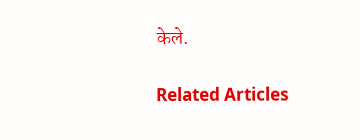केले.

Related Articles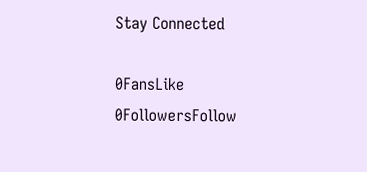Stay Connected

0FansLike
0FollowersFollow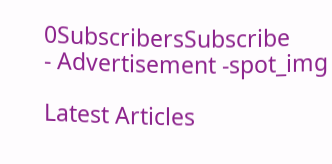0SubscribersSubscribe
- Advertisement -spot_img

Latest Articles